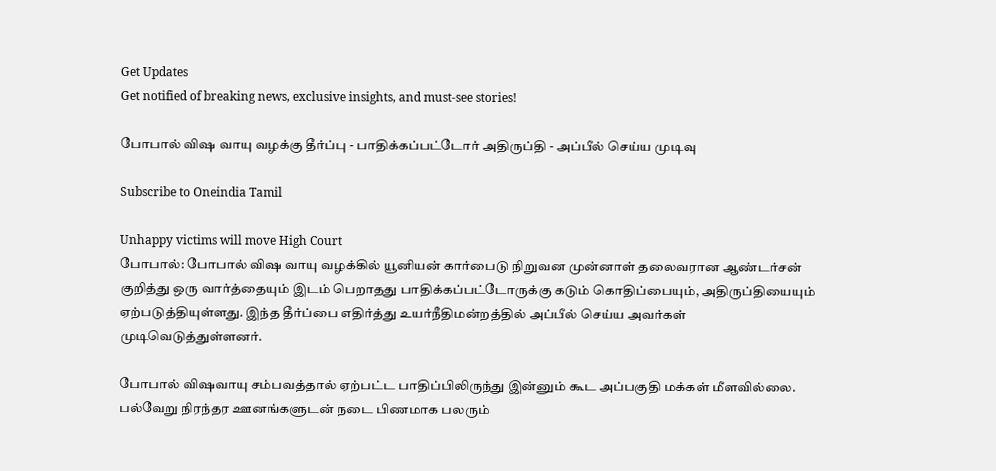Get Updates
Get notified of breaking news, exclusive insights, and must-see stories!

போபால் விஷ வாயு வழக்கு தீர்ப்பு - பாதிக்கப்பட்டோர் அதிருப்தி - அப்பீல் செய்ய முடிவு

Subscribe to Oneindia Tamil

Unhappy victims will move High Court
போபால்: போபால் விஷ வாயு வழக்கில் யூனியன் கார்பைடு நிறுவன முன்னாள் தலைவரான ஆண்டர்சன் குறித்து ஒரு வார்த்தையும் இடம் பெறாதது பாதிக்கப்பட்டோருக்கு கடும் கொதிப்பையும், அதிருப்தியையும் ஏற்படுத்தியுள்ளது. இந்த தீர்ப்பை எதிர்த்து உயர்நீதிமன்றத்தில் அப்பீல் செய்ய அவர்கள் முடிவெடுத்துள்ளனர்.

போபால் விஷவாயு சம்பவத்தால் ஏற்பட்ட பாதிப்பிலிருந்து இன்னும் கூட அப்பகுதி மக்கள் மீளவில்லை. பல்வேறு நிரந்தர ஊனங்களுடன் நடை பிணமாக பலரும்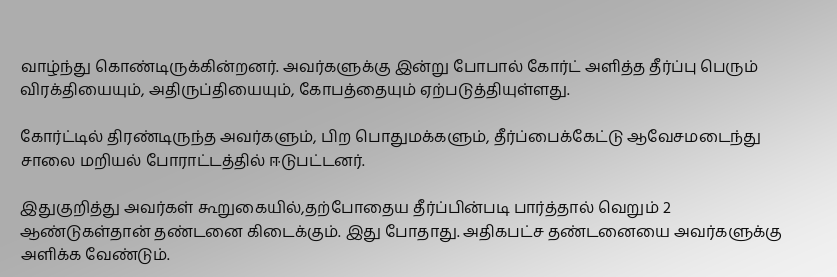வாழ்ந்து கொண்டிருக்கின்றனர். அவர்களுக்கு இன்று போபால் கோர்ட் அளித்த தீர்ப்பு பெரும் விரக்தியையும், அதிருப்தியையும், கோபத்தையும் ஏற்படுத்தியுள்ளது.

கோர்ட்டில் திரண்டிருந்த அவர்களும், பிற பொதுமக்களும், தீர்ப்பைக்கேட்டு ஆவேசமடைந்து சாலை மறியல் போராட்டத்தில் ஈடுபட்டனர்.

இதுகுறித்து அவர்கள் கூறுகையில்,தற்போதைய தீர்ப்பின்படி பார்த்தால் வெறும் 2 ஆண்டுகள்தான் தண்டனை கிடைக்கும். இது போதாது. அதிகபட்ச தண்டனையை அவர்களுக்கு அளிக்க வேண்டும்.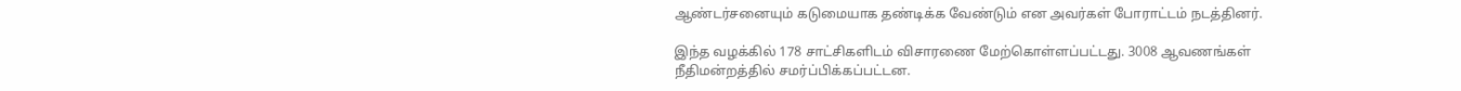ஆண்டர்சனையும் கடுமையாக தண்டிக்க வேண்டும் என அவர்கள் போராட்டம் நடத்தினர்.

இந்த வழக்கில் 178 சாட்சிகளிடம் விசாரணை மேற்கொள்ளப்பட்டது. 3008 ஆவணங்கள் நீதிமன்றத்தில் சமர்ப்பிக்கப்பட்டன.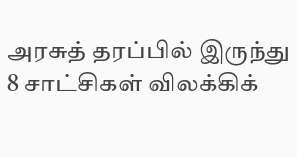அரசுத் தரப்பில் இருந்து 8 சாட்சிகள் விலக்கிக்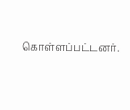கொள்ளப்பட்டனர்.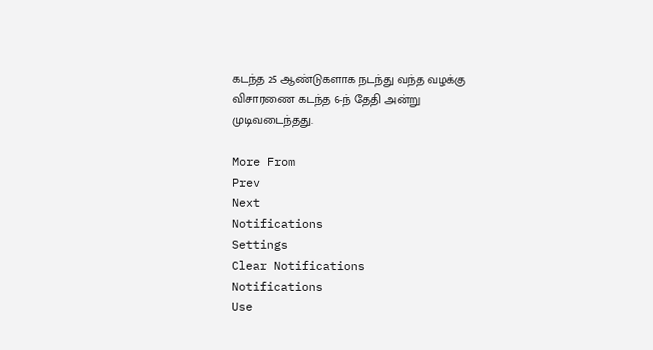கடந்த 25 ஆண்டுகளாக நடந்து வந்த வழக்கு விசாரணை கடந்த 6-ந் தேதி அன்று முடிவடைந்தது.

More From
Prev
Next
Notifications
Settings
Clear Notifications
Notifications
Use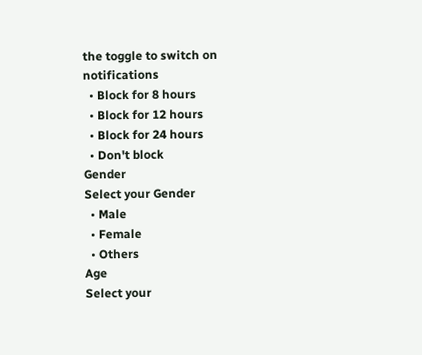the toggle to switch on notifications
  • Block for 8 hours
  • Block for 12 hours
  • Block for 24 hours
  • Don't block
Gender
Select your Gender
  • Male
  • Female
  • Others
Age
Select your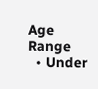Age Range
  • Under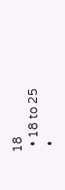18
  • 18 to 25
  •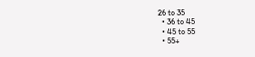26 to 35
  • 36 to 45
  • 45 to 55
  • 55+